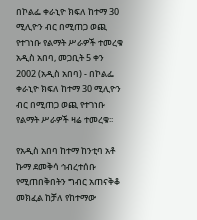በኮልፌ ቀራኒዮ ክፍለ ከተማ 30 ሚሊዮን ብር በሚጠጋ ወጪ የተገነቡ የልማት ሥራዎች ተመረቁ
አዲስ አበባ, መጋቢት 5 ቀን 2002 (አዲስ አበባ) - በኮልፌ ቀራኒዮ ክፍለ ከተማ 30 ሚሊዮን ብር በሚጠጋ ወጪ የተገነቡ የልማት ሥራዎች ዛሬ ተመረቁ፡፡

የአዲስ አበባ ከተማ ከንቲባ አቶ ኩማ ደመቅሳ ኅብረተሰቡ የሚጠበቅበትን ግብር አጠናቅቆ መክፈል ከቻለ የከተማው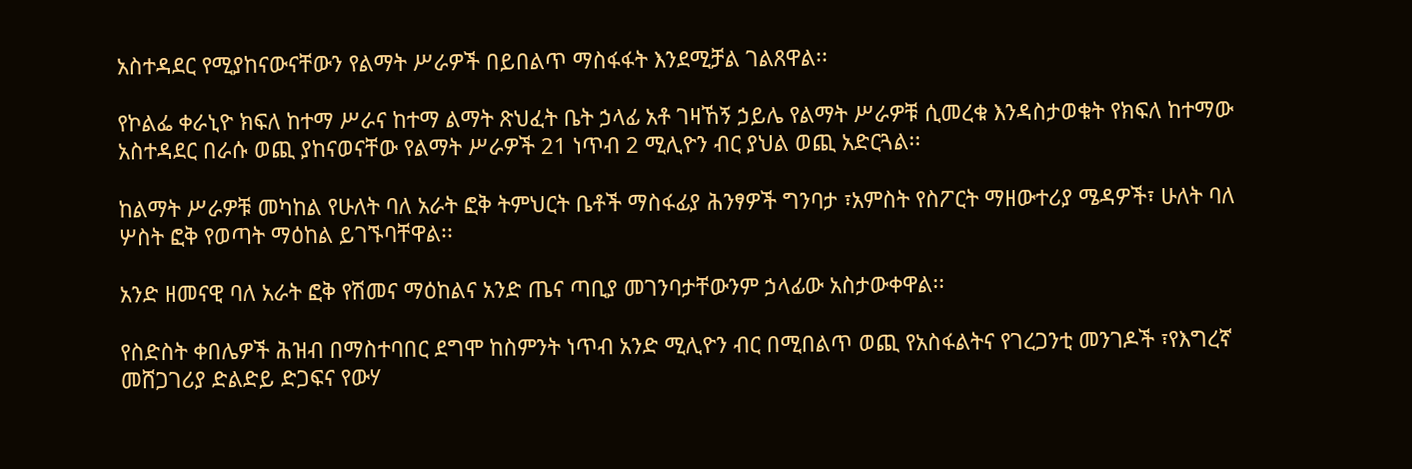አስተዳደር የሚያከናውናቸውን የልማት ሥራዎች በይበልጥ ማስፋፋት እንደሚቻል ገልጸዋል፡፡

የኮልፌ ቀራኒዮ ክፍለ ከተማ ሥራና ከተማ ልማት ጽህፈት ቤት ኃላፊ አቶ ገዛኸኝ ኃይሌ የልማት ሥራዎቹ ሲመረቁ እንዳስታወቁት የክፍለ ከተማው አስተዳደር በራሱ ወጪ ያከናወናቸው የልማት ሥራዎች 21 ነጥብ 2 ሚሊዮን ብር ያህል ወጪ አድርጓል፡፡

ከልማት ሥራዎቹ መካከል የሁለት ባለ አራት ፎቅ ትምህርት ቤቶች ማስፋፊያ ሕንፃዎች ግንባታ ፣አምስት የስፖርት ማዘውተሪያ ሜዳዎች፣ ሁለት ባለ ሦስት ፎቅ የወጣት ማዕከል ይገኙባቸዋል፡፡

አንድ ዘመናዊ ባለ አራት ፎቅ የሽመና ማዕከልና አንድ ጤና ጣቢያ መገንባታቸውንም ኃላፊው አስታውቀዋል፡፡

የስድስት ቀበሌዎች ሕዝብ በማስተባበር ደግሞ ከስምንት ነጥብ አንድ ሚሊዮን ብር በሚበልጥ ወጪ የአስፋልትና የገረጋንቲ መንገዶች ፣የእግረኛ መሸጋገሪያ ድልድይ ድጋፍና የውሃ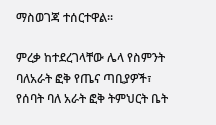ማስወገጃ ተሰርተዋል፡፡

ምረቃ ከተደረገላቸው ሌላ የስምንት ባለአራት ፎቅ የጤና ጣቢያዎች፣ የሰባት ባለ አራት ፎቅ ትምህርት ቤት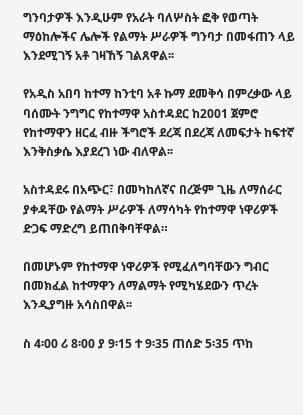ግንባታዎች እንዲሁም የአራት ባለሦስት ፎቅ የወጣት ማዕከሎችና ሌሎች የልማት ሥራዎች ግንባታ በመፋጠን ላይ እንደሚገኝ አቶ ገዛኸኝ ገልጸዋል፡፡

የአዲስ አበባ ከተማ ከንቲባ አቶ ኩማ ደመቅሳ በምረቃው ላይ ባሰሙት ንግግር የከተማዋ አስተዳደር ከ2001 ጀምሮ የከተማዋን ዘርፈ ብዙ ችግሮች ደረጃ በደረጃ ለመፍታት ከፍተኛ እንቅስቃሴ እያደረገ ነው ብለዋል፡፡

አስተዳደሩ በአጭር፣ በመካከለኛና በረጅም ጊዜ ለማሰራር ያቀዳቸው የልማት ሥራዎች ለማሳካት የከተማዋ ነዋሪዎች ድጋፍ ማድረግ ይጠበቅባቸዋል።

በመሆኑም የከተማዋ ነዋሪዎች የሚፈለግባቸውን ግብር በመክፈል ከተማዋን ለማልማት የሚካሄደውን ጥረት እንዲያግዙ አሳስበዋል፡፡

ስ 4፡00 ሪ 8፡00 ያ 9፡15 ተ 9፡35 ጠሰድ 5፡35 ጥከ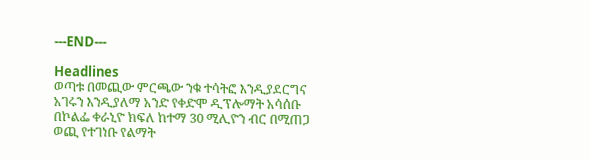---END---

Headlines
ወጣቱ በመጪው ምርጫው ንቁ ተሳትፎ እንዲያደርግና አገሩን እንዲያለማ አንድ የቀድሞ ዲፕሎማት አሳሰቡ
በኮልፌ ቀራኒዮ ክፍለ ከተማ 30 ሚሊዮን ብር በሚጠጋ ወጪ የተገነቡ የልማት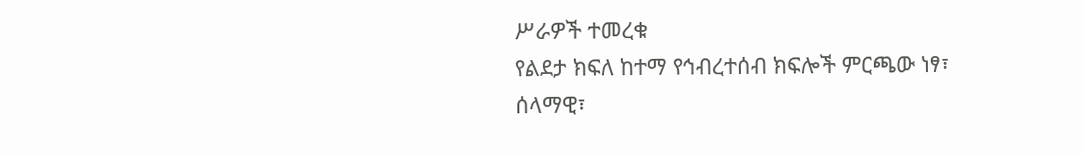ሥራዎች ተመረቁ
የልደታ ክፍለ ከተማ የኅብረተሰብ ክፍሎች ምርጫው ነፃ፣ ሰላማዊ፣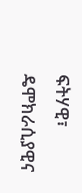ፍትሃዊ፣ ዴሞክራሲያዊና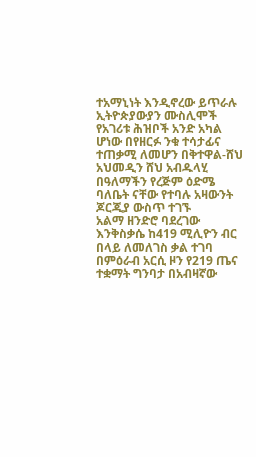ተአማኒነት እንዲኖረው ይጥራሉ
ኢትዮጵያውያን ሙስሊሞች የአገሪቱ ሕዝቦች አንድ አካል ሆነው በየዘርፉ ንቁ ተሳታፊና ተጠቃሚ ለመሆን በቅተዋል-ሸህ አህመዲን ሸህ አብዱላሂ
በዓለማችን የረጅም ዕድሜ ባለቤት ናቸው የተባሉ አዛውንት ጆርጂያ ውስጥ ተገኙ
አልማ ዘንድሮ ባደረገው እንቅስቃሴ ከ419 ሚሊዮን ብር በላይ ለመለገስ ቃል ተገባ
በምዕራብ አርሲ ዞን የ219 ጤና ተቋማት ግንባታ በአብዛኛው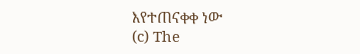እየተጠናቀቀ ነው
(c) The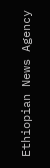Ethiopian News Agency